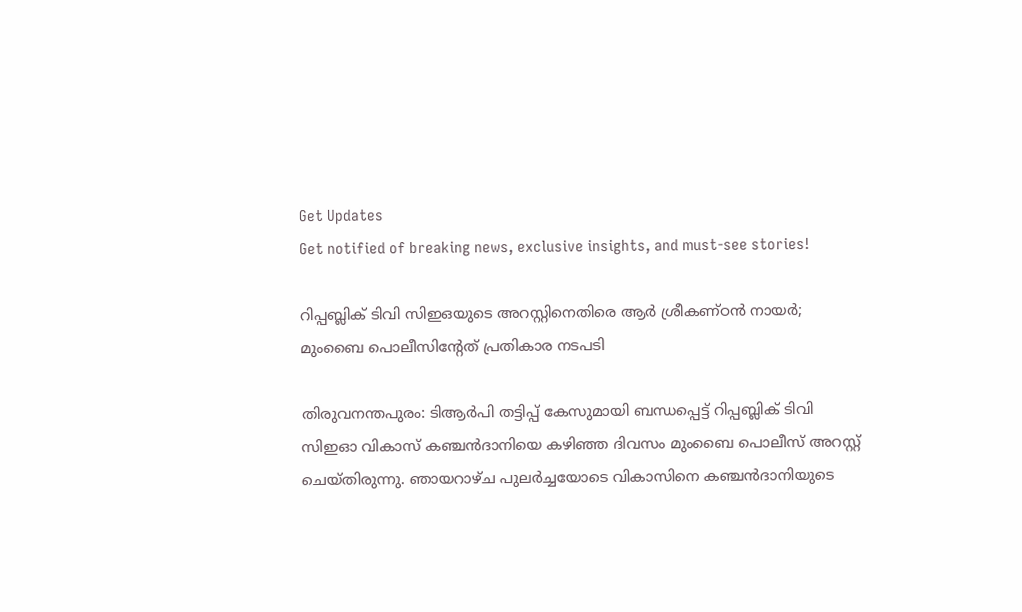Get Updates
Get notified of breaking news, exclusive insights, and must-see stories!

റിപ്പബ്ലിക് ടിവി സിഇഒയുടെ അറസ്റ്റിനെതിരെ ആര്‍ ശ്രീകണ്ഠന്‍ നായര്‍; മുംബൈ പൊലീസിന്‍റേത് പ്രതികാര നടപടി

തിരുവനന്തപുരം: ടിആര്‍പി തട്ടിപ്പ് കേസുമായി ബന്ധപ്പെട്ട് റിപ്പബ്ലിക് ടിവി സിഇഓ വികാസ് കഞ്ചന്‍ദാനിയെ കഴിഞ്ഞ ദിവസം മുംബൈ പൊലീസ് അറസ്റ്റ് ചെയ്തിരുന്നു. ഞായറാഴ്ച പുലര്‍ച്ചയോടെ വികാസിനെ കഞ്ചന്‍ദാനിയുടെ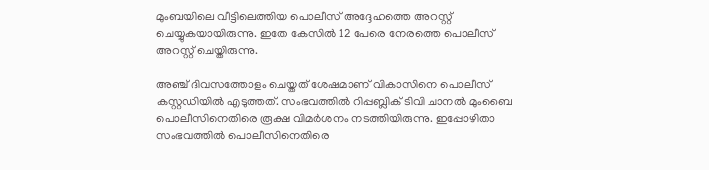മുംബയിലെ വീട്ടിലെത്തിയ പൊലീസ് അദ്ദേഹത്തെ അറസ്റ്റ് ചെയ്യുകയായിരുന്നു. ഇതേ കേസില്‍ 12 പേരെ നേരത്തെ പൊലീസ് അറസ്റ്റ് ചെയ്തിരുന്നു.

അഞ്ച് ദിവസത്തോളം ചെയ്തത് ശേഷമാണ് വികാസിനെ പൊലീസ് കസ്റ്റഡിയില്‍ എടുത്തത്. സംഭവത്തില്‍ റിപ്പബ്ലിക് ടിവി ചാനല്‍ മുംബൈ പൊലീസിനെതിരെ രൂക്ഷ വിമര്‍ശനം നടത്തിയിരുന്നു. ഇപ്പോഴിതാ സംഭവത്തില്‍ പൊലീസിനെതിരെ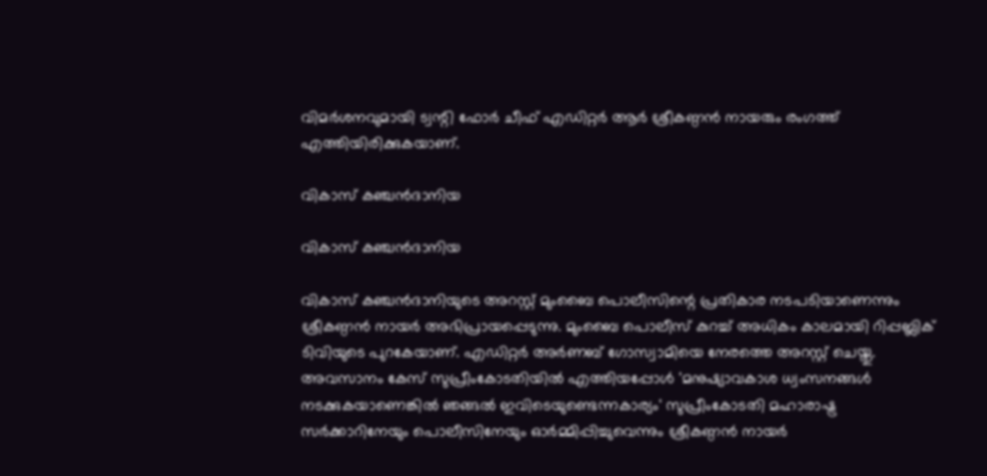വിമര്‍ശനവുമായി ട്വന്റി ഫോര്‍ ചീഫ് എഡിറ്റര്‍ ആര്‍ ശ്രീകണ്ഠന്‍ നായരും രംഗത്ത് എത്തിയിരിക്കുകയാണ്.

വികാസ് കഞ്ചന്‍ദാനിയ

വികാസ് കഞ്ചന്‍ദാനിയ

വികാസ് കഞ്ചന്‍ദാനിയുടെ അറസ്റ്റ് മുംബൈ പൊലീസിന്റെ പ്രതികാര നടപടിയാണെന്നും ശ്രീകണ്ഠന്‍ നായര്‍ അഭിപ്രായപ്പെടുന്നു. മുംബൈ പൊലീസ് കുറച്ച് അധികം കാലമായി റിപ്പബ്ലിക് ടിവിയുടെ പുറകേയാണ്. എഡിറ്റര്‍ അര്‍ണബ് ഗോസ്വാമിയെ നേരത്തെ അറസ്റ്റ് ചെയ്തു. അവസാനം കേസ് സുപ്രീംകോടതിയില്‍ എത്തിയപ്പോള്‍ 'മനുഷ്യാവകാശ ധ്വംസനങ്ങള്‍ നടക്കുകയാണെങ്കില്‍ ഞങ്ങല്‍ ഇവിടെയുണ്ടെന്നകാര്യം' സുപ്രീംകോടതി മഹാരാഷ്ട്ര സര്‍ക്കാറിനേയും പൊലീസിനേയും ഓര്‍മ്മിപ്പിച്ചുവെന്നും ശ്രീകണ്ഠന്‍ നായര്‍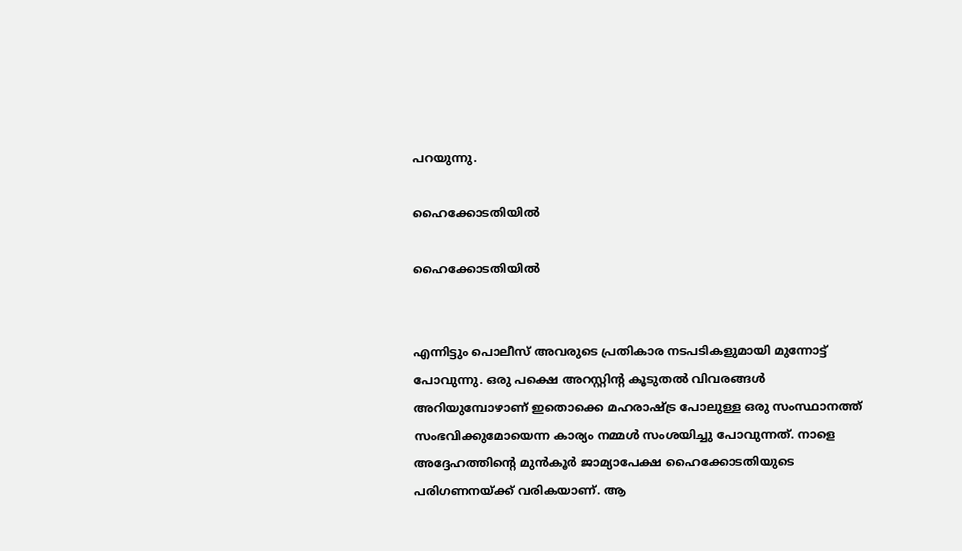പറയുന്നു.

ഹൈക്കോടതിയില്‍

ഹൈക്കോടതിയില്‍


എന്നിട്ടും പൊലീസ് അവരുടെ പ്രതികാര നടപടികളുമായി മുന്നോട്ട് പോവുന്നു. ഒരു പക്ഷെ അറസ്റ്റിന്‍റ കൂടുതല്‍ വിവരങ്ങള്‍ അറിയുമ്പോഴാണ് ഇതൊക്കെ മഹരാഷ്ട്ര പോലുള്ള ഒരു സംസ്ഥാനത്ത് സംഭവിക്കുമോയെന്ന കാര്യം നമ്മള്‍ സംശയിച്ചു പോവുന്നത്. നാളെ അദ്ദേഹത്തിന്‍റെ മുന്‍കൂര്‍ ജാമ്യാപേക്ഷ ഹൈക്കോടതിയുടെ പരിഗണനയ്ക്ക് വരികയാണ്. ആ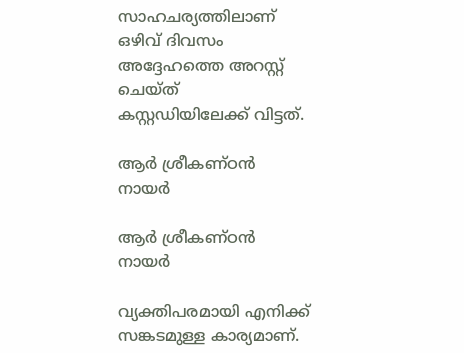സാഹചര്യത്തിലാണ് ഒഴിവ് ദിവസം അദ്ദേഹത്തെ അറസ്റ്റ് ചെയ്ത് കസ്റ്റഡിയിലേക്ക് വിട്ടത്.

ആര്‍ ശ്രീകണ്ഠന്‍ നായര്‍

ആര്‍ ശ്രീകണ്ഠന്‍ നായര്‍

വ്യക്തിപരമായി എനിക്ക് സങ്കടമുള്ള കാര്യമാണ്.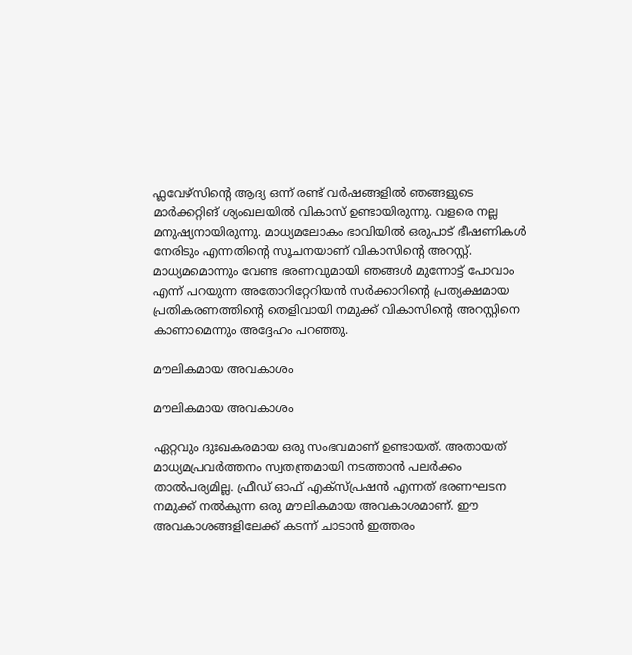ഫ്ലവേഴ്സിന്‍റെ ആദ്യ ഒന്ന് രണ്ട് വര്‍ഷങ്ങളില്‍ ഞങ്ങളുടെ മാര്‍ക്കറ്റിങ് ശ്യംഖലയില്‍ വികാസ് ഉണ്ടായിരുന്നു. വളരെ നല്ല മനുഷ്യനായിരുന്നു. മാധ്യമലോകം ഭാവിയില്‍ ഒരുപാട് ഭീഷണികള്‍ നേരിടും എന്നതിന്‍റെ സൂചനയാണ് വികാസിന്‍റെ അറസ്റ്റ്. മാധ്യമമൊന്നും വേണ്ട ഭരണവുമായി ഞങ്ങള്‍ മുന്നോട്ട് പോവാം എന്ന് പറയുന്ന അതോറിറ്റേറിയന്‍ സര്‍ക്കാറിന്‍റെ പ്രത്യക്ഷമായ പ്രതികരണത്തിന്‍റെ തെളിവായി നമുക്ക് വികാസിന്‍റെ അറസ്റ്റിനെ കാണാമെന്നും അദ്ദേഹം പറഞ്ഞു.

മൗലികമായ അവകാശം

മൗലികമായ അവകാശം

ഏറ്റവും ദുഃഖകരമായ ഒരു സംഭവമാണ് ഉണ്ടായത്. അതായത് മാധ്യമപ്രവര്‍ത്തനം സ്വതന്ത്രമായി നടത്താന്‍ പലര്‍ക്കം താല്‍പര്യമില്ല. ഫ്രീഡ് ഓഫ് എക്സ്പ്രഷന്‍ എന്നത് ഭരണഘടന നമുക്ക് നല്‍കുന്ന ഒരു മൗലികമായ അവകാശമാണ്. ഈ അവകാശങ്ങളിലേക്ക് കടന്ന് ചാടാന്‍ ഇത്തരം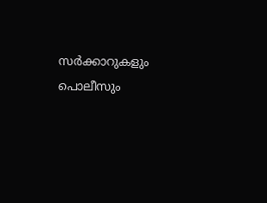സര്‍ക്കാറുകളും പൊലീസും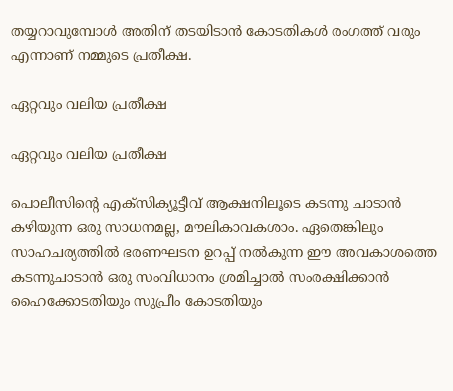തയ്യറാവുമ്പോള്‍ അതിന് തടയിടാന്‍ കോടതികള്‍ രംഗത്ത് വരും എന്നാണ് നമ്മുടെ പ്രതീക്ഷ.

ഏറ്റവും വലിയ പ്രതീക്ഷ

ഏറ്റവും വലിയ പ്രതീക്ഷ

പൊലീസിന്‍റെ എക്സിക്യൂട്ടീവ് ആക്ഷനിലൂടെ കടന്നു ചാടാന്‍ കഴിയുന്ന ഒരു സാധനമല്ല, മൗലികാവകശാം. ഏതെങ്കിലും സാഹചര്യത്തില്‍ ഭരണഘടന ഉറപ്പ് നല്‍കുന്ന ഈ അവകാശത്തെ കടന്നുചാടാന്‍ ഒരു സംവിധാനം ശ്രമിച്ചാല്‍ സംരക്ഷിക്കാന്‍ ഹൈക്കോടതിയും സുപ്രീം കോടതിയും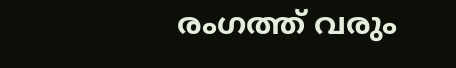രംഗത്ത് വരും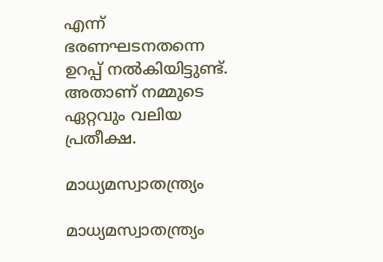എന്ന് ഭരണഘടനതന്നെ ഉറപ്പ് നല്‍കിയിട്ടുണ്ട്. അതാണ് നമ്മുടെ ഏറ്റവും വലിയ പ്രതീക്ഷ.

മാധ്യമസ്വാതന്ത്ര്യം

മാധ്യമസ്വാതന്ത്ര്യം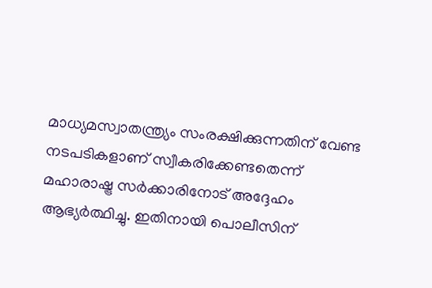മാധ്യമസ്വാതന്ത്ര്യം സംരക്ഷിക്കുന്നതിന് വേണ്ട നടപടികളാണ് സ്വീകരിക്കേണ്ടതെന്ന് മഹാരാഷ്ട്ര സര്‍ക്കാരിനോട് അദ്ദേഹം ആഭ്യര്‍ത്ഥിച്ചു. ഇതിനായി പൊലീസിന്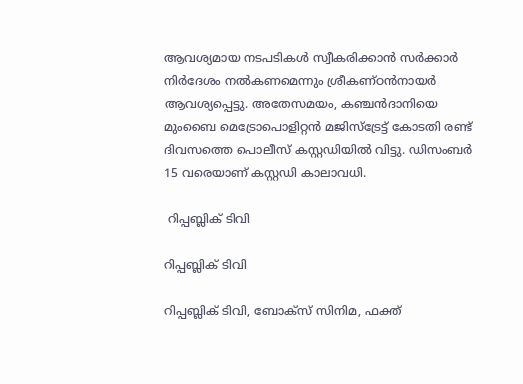ആവശ്യമായ നടപടികള്‍ സ്വീകരിക്കാന്‍ സര്‍ക്കാര്‍ നിര്‍ദേശം നല്‍കണമെന്നും ശ്രീകണ്ഠന്‍നായര്‍ ആവശ്യപ്പെട്ടു. അതേസമയം, കഞ്ചന്‍ദാനിയെ മുംബൈ മെട്രോപൊളിറ്റന്‍ മജിസ്‌ട്രേട്ട് കോടതി രണ്ട് ദിവസത്തെ പൊലീസ് കസ്റ്റഡിയില്‍ വിട്ടു. ഡിസംബര്‍ 15 വരെയാണ് കസ്റ്റഡി കാലാവധി.

 റിപ്പബ്ലിക് ടിവി

റിപ്പബ്ലിക് ടിവി

റിപ്പബ്ലിക് ടിവി, ബോക്സ് സിനിമ, ഫക്ത്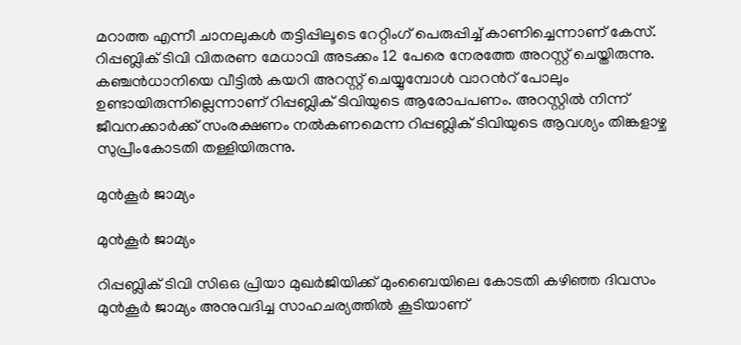മറാത്ത എന്നീ ചാനലുകൾ തട്ടിപ്പിലൂടെ റേറ്റിംഗ് പെരുപ്പിച്ച് കാണിച്ചെന്നാണ് കേസ്. റിപ്പബ്ലിക് ടിവി വിതരണ മേധാവി അടക്കം 12 പേരെ നേരത്തേ അറസ്റ്റ് ചെയ്തിരുന്നു. കഞ്ചന്‍ധാനിയെ വീട്ടില്‍ കയറി അറസ്റ്റ് ചെയ്യുമ്പോള്‍ വാറന്‍റ് പോലും ഉണ്ടായിരുന്നില്ലെന്നാണ് റിപ്പബ്ലിക് ടിവിയുടെ ആരോപപണം. അറസ്റ്റിൽ നിന്ന് ജീവനക്കാർക്ക് സംരക്ഷണം നൽകണമെന്ന റിപ്പബ്ലിക് ടിവിയുടെ ആവശ്യം തിങ്കളാഴ്ച സുപ്രീംകോടതി തള്ളിയിരുന്നു.

മുന്‍കൂര്‍ ജാമ്യം

മുന്‍കൂര്‍ ജാമ്യം

റിപ്പബ്ലിക് ടിവി സിഒഒ പ്രിയാ മുഖര്‍ജിയിക്ക് മുംബൈയിലെ കോടതി കഴിഞ്ഞ ദിവസം മുന്‍കൂര്‍ ജാമ്യം അനുവദിച്ച സാഹചര്യത്തില്‍ കൂടിയാണ്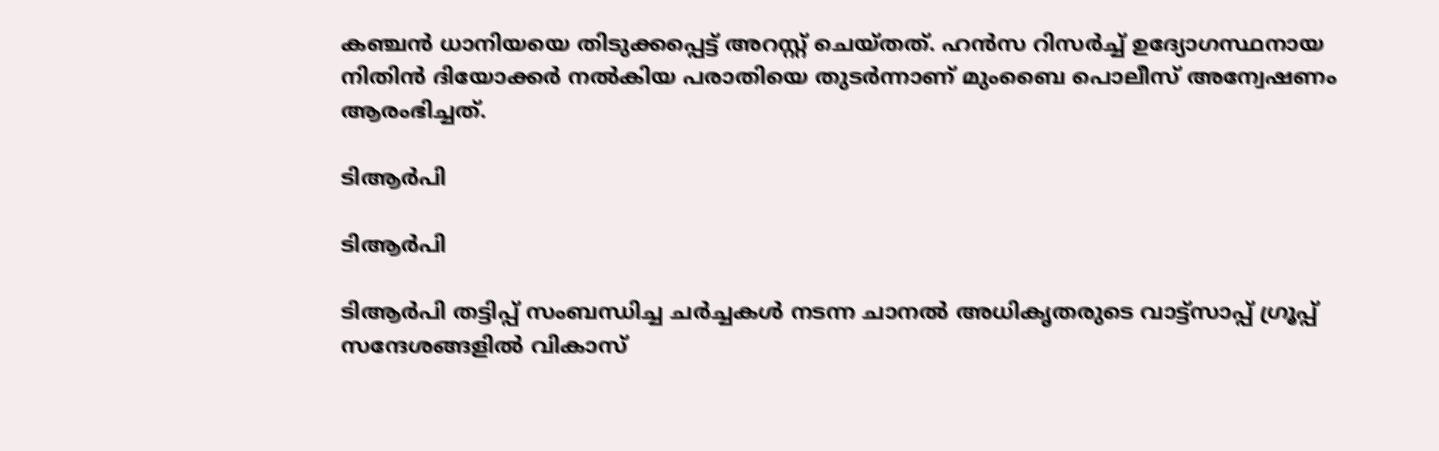കഞ്ചന്‍ ധാനിയയെ തിടുക്കപ്പെട്ട് അറസ്റ്റ് ചെയ്തത്. ഹന്‍സ റിസര്‍ച്ച് ഉദ്യോഗസ്ഥനായ നിതിന്‍ ദിയോക്കര്‍ നല്‍കിയ പരാതിയെ തുടര്‍ന്നാണ് മുംബൈ പൊലീസ് അന്വേഷണം ആരംഭിച്ചത്.

ടിആര്‍പി

ടിആര്‍പി

ടിആര്‍പി തട്ടിപ്പ് സംബന്ധിച്ച ചർച്ചകൾ നടന്ന ചാനൽ അധികൃതരുടെ വാട്ട്സാപ്പ് ഗ്രൂപ്പ് സന്ദേശങ്ങളിൽ വികാസ്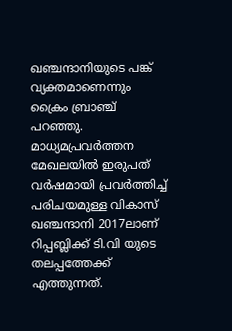ഖഞ്ചന്ദാനിയുടെ പങ്ക് വ്യക്തമാണെന്നും ക്രൈം ബ്രാഞ്ച് പറഞ്ഞു. മാധ്യമപ്രവർത്തന മേഖലയിൽ ഇരുപത് വർഷമായി പ്രവർത്തിച്ച് പരിചയമുള്ള വികാസ് ഖഞ്ചന്ദാനി 2017ലാണ് റിപ്പബ്ലിക്ക് ടി.വി യുടെ തലപ്പത്തേക്ക് എത്തുന്നത്.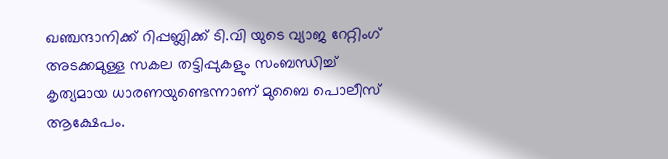ഖഞ്ചന്ദാനിക്ക് റിപ്പബ്ലിക്ക് ടി.വി യുടെ വ്യാജ റേറ്റിംഗ് അടക്കമുള്ള സകല തട്ടിപ്പുകളും സംബന്ധിച്ച് കൃത്യമായ ധാരണയുണ്ടെന്നാണ് മുബൈ പൊലീസ് ആക്ഷേപം.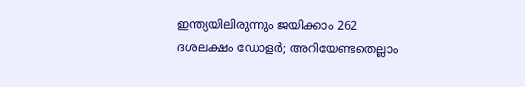ഇന്ത്യയിലിരുന്നും ജയിക്കാം 262 ദശലക്ഷം ഡോളർ; അറിയേണ്ടതെല്ലാം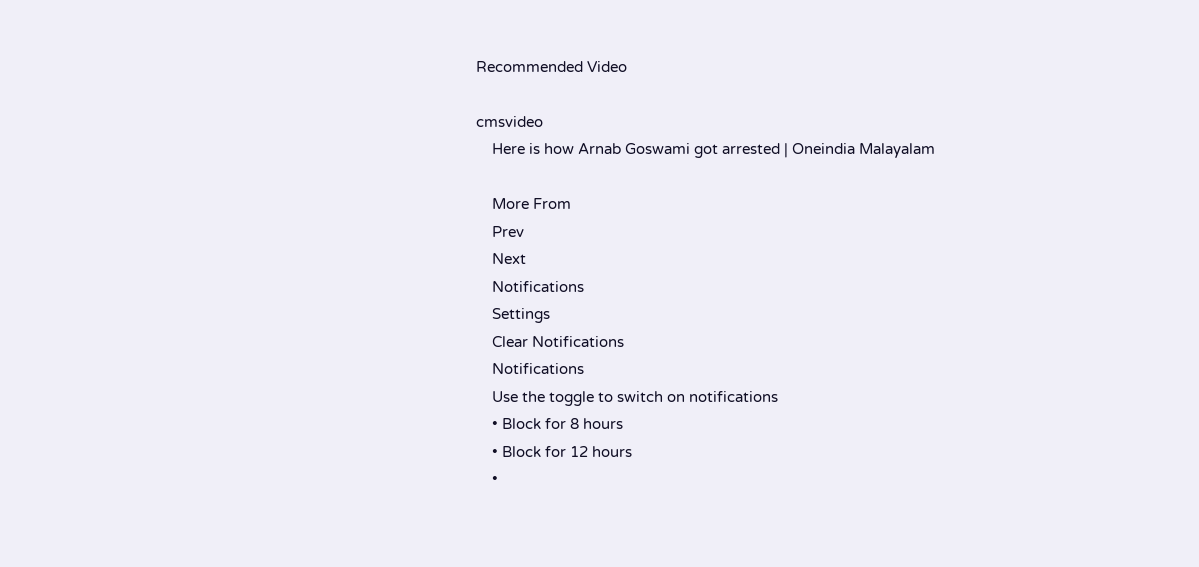Recommended Video

cmsvideo
    Here is how Arnab Goswami got arrested | Oneindia Malayalam

    More From
    Prev
    Next
    Notifications
    Settings
    Clear Notifications
    Notifications
    Use the toggle to switch on notifications
    • Block for 8 hours
    • Block for 12 hours
    •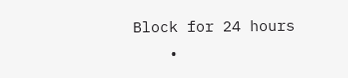Block for 24 hours
    •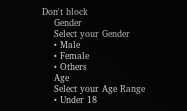Don't block
    Gender
    Select your Gender
    • Male
    • Female
    • Others
    Age
    Select your Age Range
    • Under 18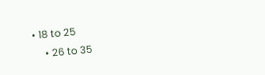• 18 to 25
    • 26 to 35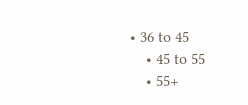• 36 to 45
    • 45 to 55
    • 55+